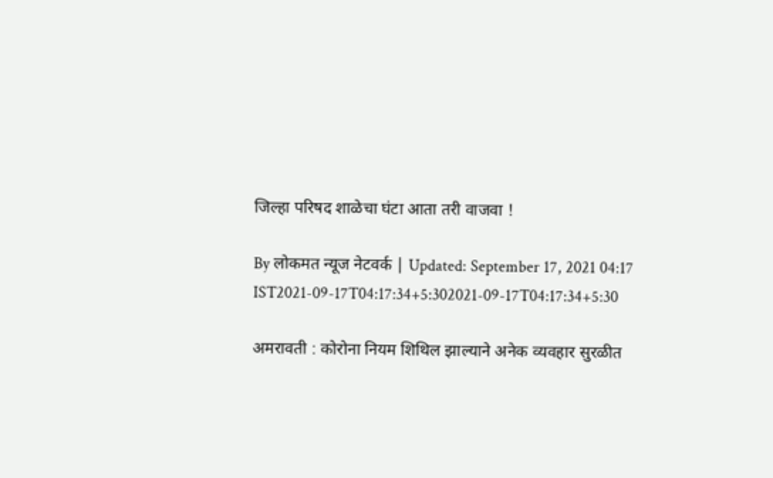जिल्हा परिषद शाळेचा घंटा आता तरी वाजवा !

By लोकमत न्यूज नेटवर्क | Updated: September 17, 2021 04:17 IST2021-09-17T04:17:34+5:302021-09-17T04:17:34+5:30

अमरावती : कोरोना नियम शिथिल झाल्याने अनेक व्यवहार सुरळीत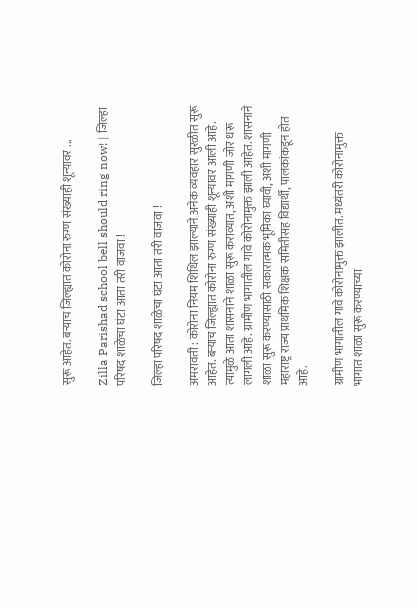सुरू आहेत. बऱ्याच जिल्ह्यात कोरोना रुग्ण संख्याही शून्यावर ...

Zilla Parishad school bell should ring now! | जिल्हा परिषद शाळेचा घंटा आता तरी वाजवा !

जिल्हा परिषद शाळेचा घंटा आता तरी वाजवा !

अमरावती : कोरोना नियम शिथिल झाल्याने अनेक व्यवहार सुरळीत सुरू आहेत. बऱ्याच जिल्ह्यात कोरोना रुग्ण संख्याही शून्यावर आली आहे. त्यामुळे आता शासनाने शाळा सुरू कराव्यात, अशी मागणी जोर धरू लागली आहे. ग्रामीण भागातील गावे कोरोनामुक्त झाली आहेत. शासनाने शाळा सुरू करण्यासाठी सकारात्मक भूमिका घ्यावी, अशी मागणी महाराष्ट्र राज्य प्राथमिक शिक्षक समितीसह विद्यार्थी, पालकांकडून होत आहे.

ग्रामीण भागातील गावे कोरोनामुक्त झालीत. मध्यंतरी कोरोनामुक्त भागात शाळा सुरू करण्याच्या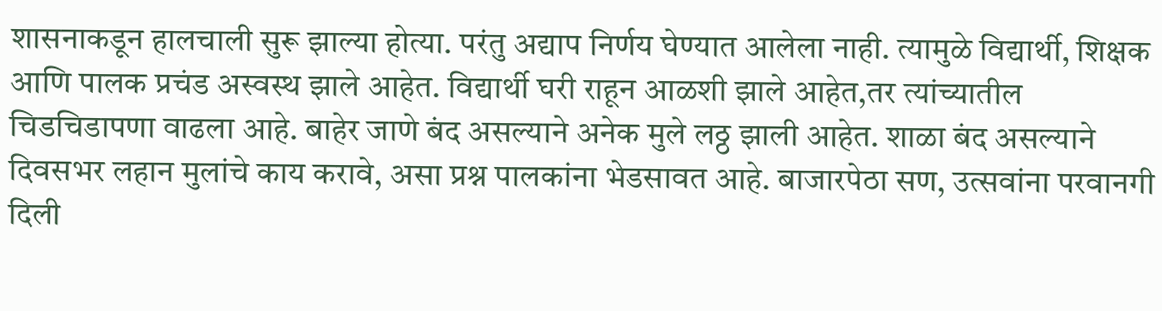शासनाकडून हालचाली सुरू झाल्या होत्या. परंतु अद्याप निर्णय घेण्यात आलेला नाही. त्यामुळे विद्यार्थी, शिक्षक आणि पालक प्रचंड अस्वस्थ झाले आहेत. विद्यार्थी घरी राहून आळशी झाले आहेत,तर त्यांच्यातील चिडचिडापणा वाढला आहे. बाहेर जाणे बंद असल्याने अनेक मुले लठ्ठ झाली आहेत. शाळा बंद असल्याने दिवसभर लहान मुलांचे काय करावे, असा प्रश्न पालकांना भेडसावत आहे. बाजारपेठा सण, उत्सवांना परवानगी दिली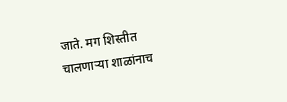जाते. मग शिस्तीत चालणाऱ्या शाळांनाच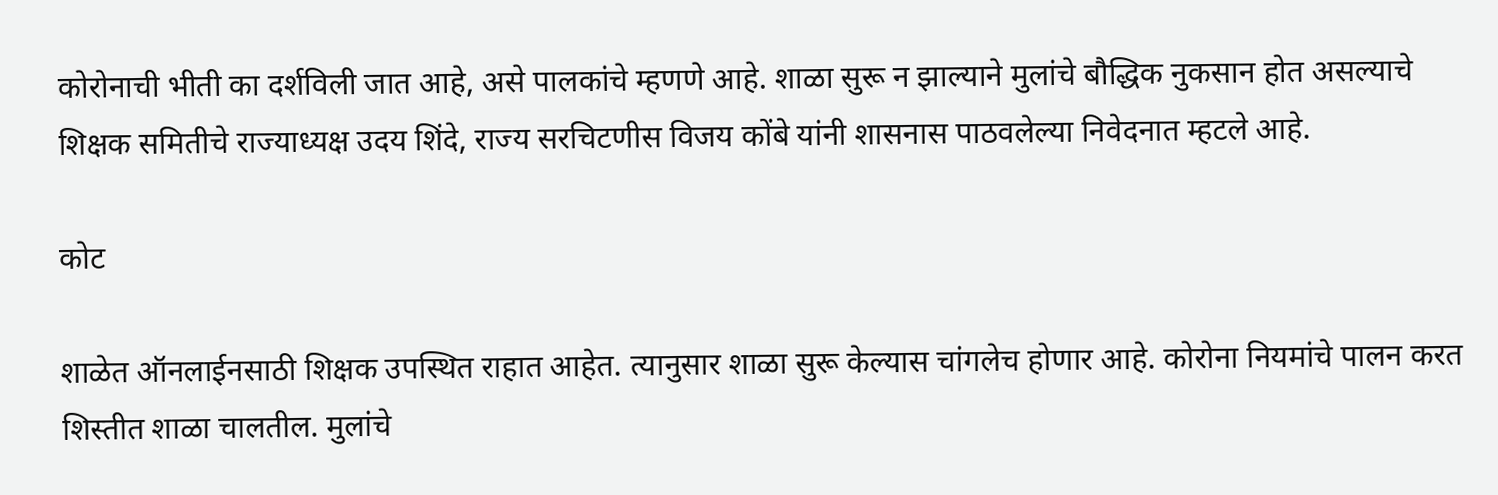कोरोनाची भीती का दर्शविली जात आहे, असे पालकांचे म्हणणे आहे. शाळा सुरू न झाल्याने मुलांचे बौद्धिक नुकसान होत असल्याचे शिक्षक समितीचे राज्याध्यक्ष उदय शिंदे, राज्य सरचिटणीस विजय कोंबे यांनी शासनास पाठवलेल्या निवेदनात म्हटले आहे.

कोट

शाळेत ऑनलाईनसाठी शिक्षक उपस्थित राहात आहेत. त्यानुसार शाळा सुरू केल्यास चांगलेच होणार आहे. कोरोना नियमांचे पालन करत शिस्तीत शाळा चालतील. मुलांचे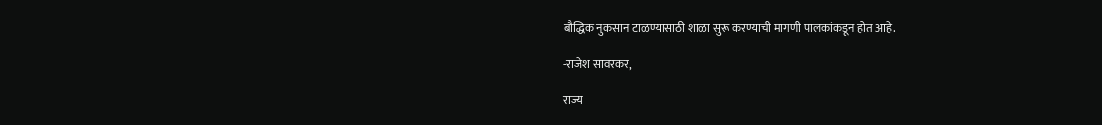बौद्धिक नुकसान टाळण्यासाठी शाळा सुरू करण्याची मागणी पालकांकडून होत आहे.

-राजेश सावरकर,

राज्य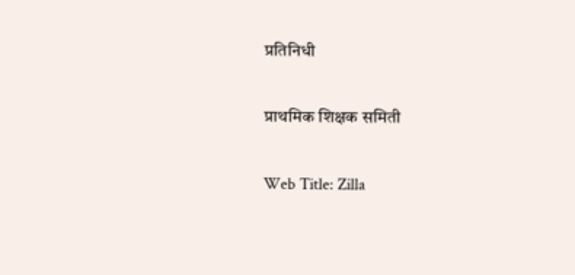प्रतिनिधी

प्राथमिक शिक्षक समिती

Web Title: Zilla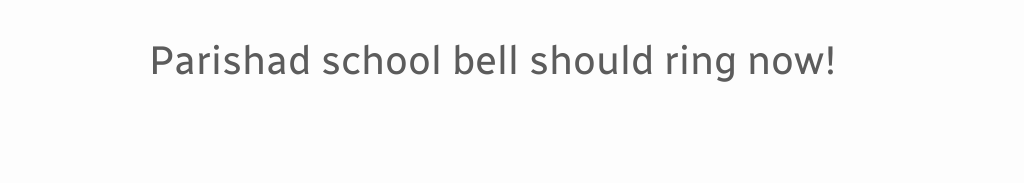Parishad school bell should ring now!